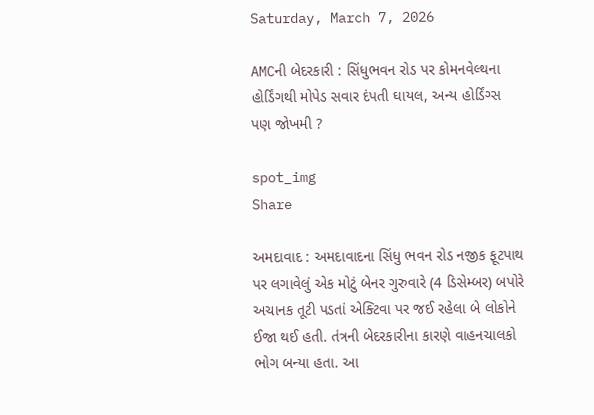Saturday, March 7, 2026

AMCની બેદરકારી : સિંધુભવન રોડ પર કોમનવેલ્થના હોર્ડિંગથી મોપેડ સવાર દંપતી ઘાયલ, અન્ય હોર્ડિંગ્સ પણ જોખમી ?

spot_img
Share

અમદાવાદ : અમદાવાદના સિંધુ ભવન રોડ નજીક ફૂટપાથ પર લગાવેલું એક મોટું બેનર ગુરુવારે (4 ડિસેમ્બર) બપોરે અચાનક તૂટી પડતાં એક્ટિવા પર જઈ રહેલા બે લોકોને ઈજા થઈ હતી. તંત્રની બેદરકારીના કારણે વાહનચાલકો ભોગ બન્યા હતા. આ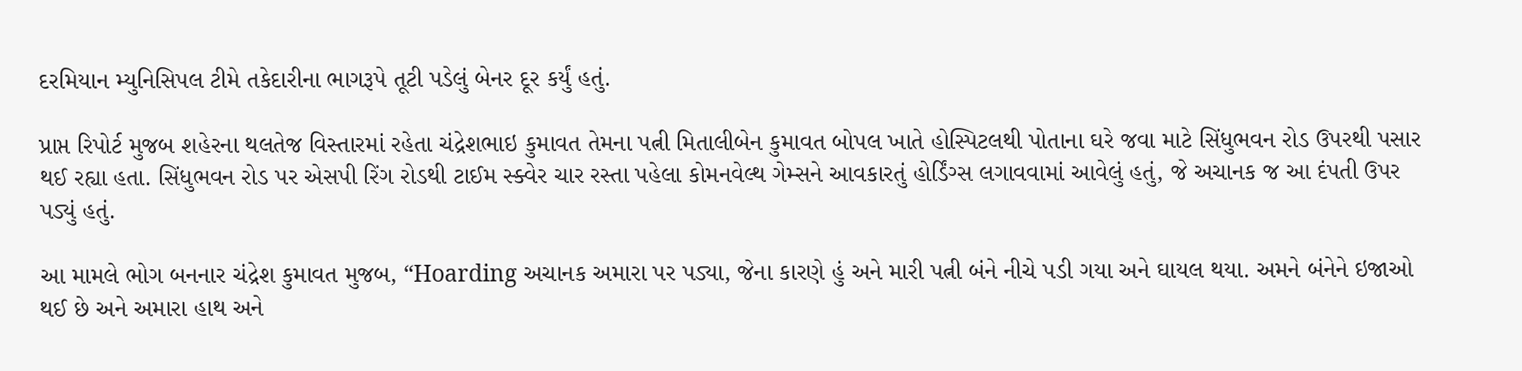દરમિયાન મ્યુનિસિપલ ટીમે તકેદારીના ભાગરૂપે તૂટી પડેલું બેનર દૂર કર્યું હતું.

પ્રાપ્ત રિપોર્ટ મુજબ શહેરના થલતેજ વિસ્તારમાં રહેતા ચંદ્રેશભાઇ કુમાવત તેમના પત્ની મિતાલીબેન કુમાવત બોપલ ખાતે હોસ્પિટલથી પોતાના ઘરે જવા માટે સિંધુભવન રોડ ઉપરથી પસાર થઈ રહ્યા હતા. સિંધુભવન રોડ પર એસપી રિંગ રોડથી ટાઈમ સ્ક્વેર ચાર રસ્તા પહેલા કોમનવેલ્થ ગેમ્સને આવકારતું હોર્ડિંગ્સ લગાવવામાં આવેલું હતું, જે અચાનક જ આ દંપતી ઉપર પડ્યું હતું.

આ મામલે ભોગ બનનાર ચંદ્રેશ કુમાવત મુજબ, “Hoarding અચાનક અમારા પર પડ્યા, જેના કારણે હું અને મારી પત્ની બંને નીચે પડી ગયા અને ઘાયલ થયા. અમને બંનેને ઇજાઓ થઈ છે અને અમારા હાથ અને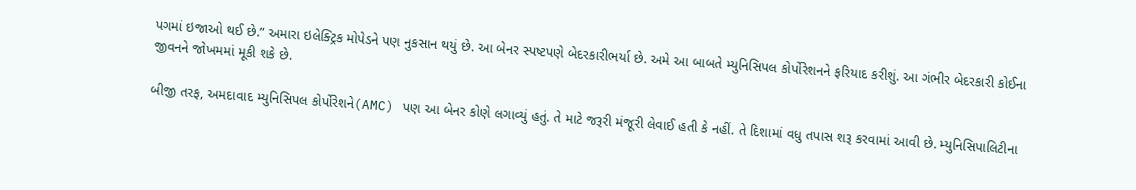પગમાં ઇજાઓ થઈ છે.” અમારા ઇલેક્ટ્રિક મોપેડને પણ નુકસાન થયું છે. આ બેનર સ્પષ્ટપણે બેદરકારીભર્યા છે. અમે આ બાબતે મ્યુનિસિપલ કોર્પોરેશનને ફરિયાદ કરીશું. આ ગંભીર બેદરકારી કોઈના જીવનને જોખમમાં મૂકી શકે છે.

બીજી તરફ, અમદાવાદ મ્યુનિસિપલ કોર્પોરેશને(AMC) પણ આ બેનર કોણે લગાવ્યું હતું. તે માટે જરૂરી મંજૂરી લેવાઈ હતી કે નહીં. તે દિશામાં વધુ તપાસ શરૂ કરવામાં આવી છે. મ્યુનિસિપાલિટીના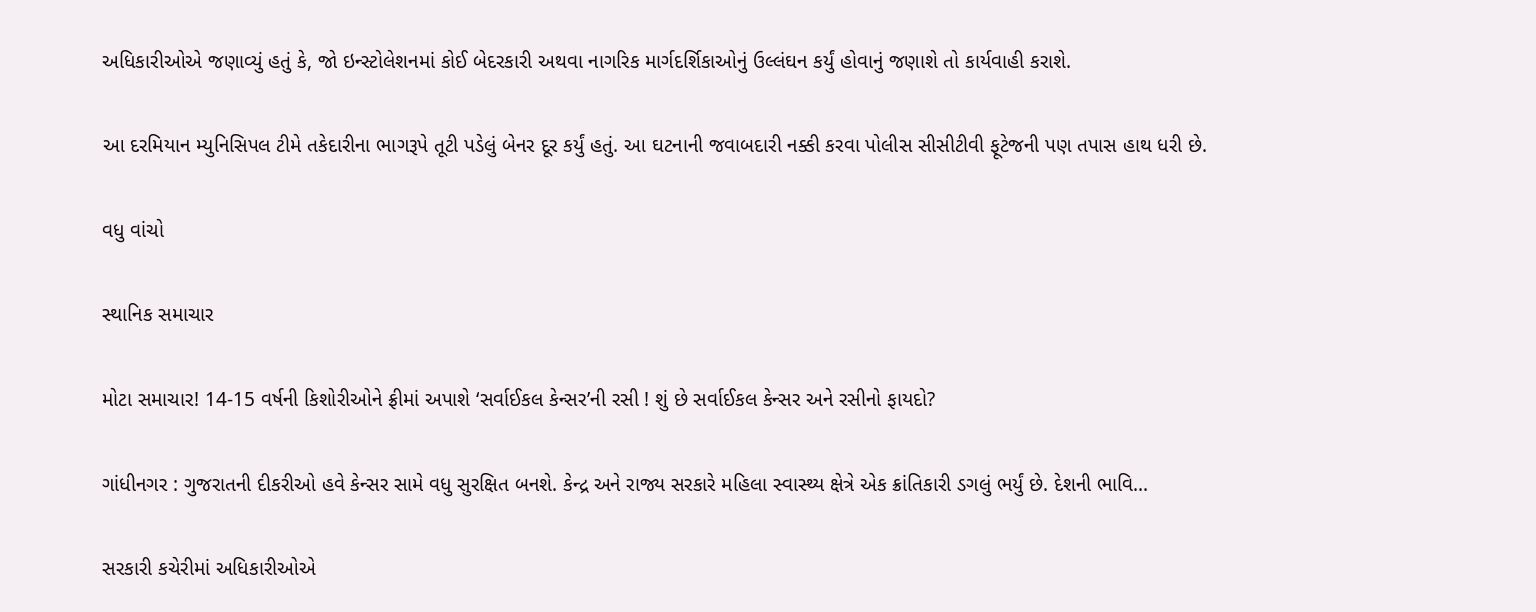અધિકારીઓએ જણાવ્યું હતું કે, જો ઇન્સ્ટોલેશનમાં કોઈ બેદરકારી અથવા નાગરિક માર્ગદર્શિકાઓનું ઉલ્લંઘન કર્યું હોવાનું જણાશે તો કાર્યવાહી કરાશે.

આ દરમિયાન મ્યુનિસિપલ ટીમે તકેદારીના ભાગરૂપે તૂટી પડેલું બેનર દૂર કર્યું હતું. આ ઘટનાની જવાબદારી નક્કી કરવા પોલીસ સીસીટીવી ફૂટેજની પણ તપાસ હાથ ધરી છે.

વધુ વાંચો

સ્થાનિક સમાચાર

મોટા સમાચાર! 14-15 વર્ષની કિશોરીઓને ફ્રીમાં અપાશે ‘સર્વાઈકલ કેન્સર’ની રસી ! શું છે સર્વાઈકલ કેન્સર અને રસીનો ફાયદો?

ગાંધીનગર : ગુજરાતની દીકરીઓ હવે કેન્સર સામે વધુ સુરક્ષિત બનશે. કેન્દ્ર અને રાજ્ય સરકારે મહિલા સ્વાસ્થ્ય ક્ષેત્રે એક ક્રાંતિકારી ડગલું ભર્યું છે. દેશની ભાવિ...

સરકારી કચેરીમાં અધિકારીઓએ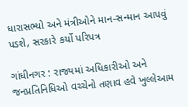ધારાસભ્યો અને મંત્રીઓને માન-સન્માન આપવું પડશે, સરકારે કર્યો પરિપત્ર

ગાંધીનગર : રાજ્યમાં અધિકારીઓ અને જનપ્રતિનિધિઓ વચ્ચેનો તણાવ હવે ખુલ્લેઆમ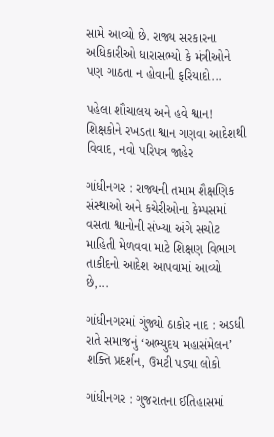સામે આવ્યો છે. રાજ્ય સરકારના અધિકારીઓ ધારાસભ્યો કે મંત્રીઓને પણ ગાઠતા ન હોવાની ફરિયાદો...

પહેલા શૌચાલય અને હવે શ્વાન! શિક્ષકોને રખડતા શ્વાન ગણવા આદેશથી વિવાદ, નવો પરિપત્ર જાહેર

ગાંધીનગર : રાજ્યની તમામ શૈક્ષણિક સંસ્થાઓ અને કચેરીઓના કેમ્પસમાં વસતા શ્વાનોની સંખ્યા અંગે સચોટ માહિતી મેળવવા માટે શિક્ષણ વિભાગ તાકીદનો આદેશ આપવામાં આવ્યો છે,...

ગાંધીનગરમાં ગુંજ્યો ઠાકોર નાદ : અડધી રાતે સમાજનું ‘અભ્યુદય મહાસંમેલન’ શક્તિ પ્રદર્શન, ઉમટી પડ્યા લોકો

ગાંધીનગર : ગુજરાતના ઈતિહાસમાં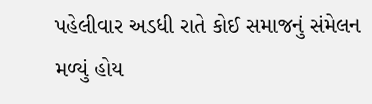પહેલીવાર અડધી રાતે કોઈ સમાજનું સંમેલન મળ્યું હોય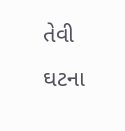તેવી ઘટના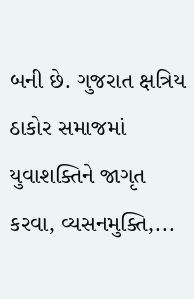બની છે. ગુજરાત ક્ષત્રિય ઠાકોર સમાજમાં યુવાશક્તિને જાગૃત કરવા, વ્યસનમુક્તિ,...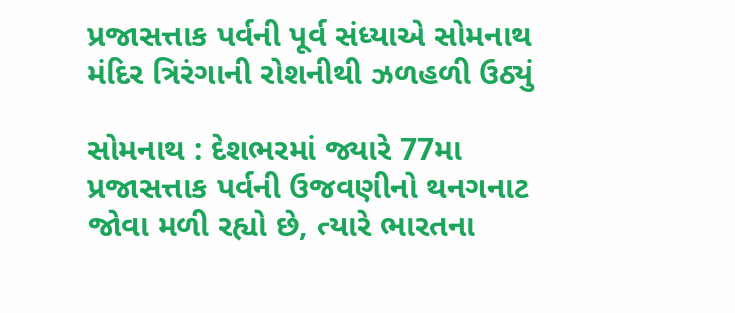પ્રજાસત્તાક પર્વની પૂર્વ સંધ્યાએ સોમનાથ મંદિર ત્રિરંગાની રોશનીથી ઝળહળી ઉઠ્યું

સોમનાથ : દેશભરમાં જ્યારે 77મા પ્રજાસત્તાક પર્વની ઉજવણીનો થનગનાટ જોવા મળી રહ્યો છે, ત્યારે ભારતના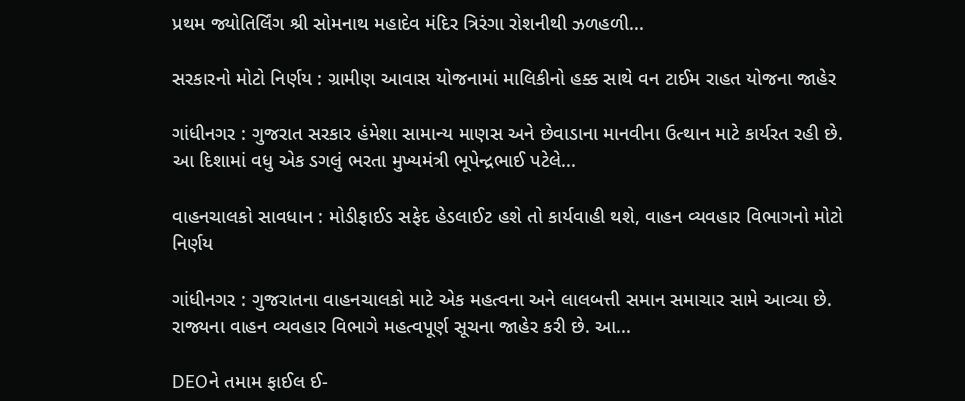પ્રથમ જ્યોતિર્લિંગ શ્રી સોમનાથ મહાદેવ મંદિર ત્રિરંગા રોશનીથી ઝળહળી...

સરકારનો મોટો નિર્ણય : ગ્રામીણ આવાસ યોજનામાં માલિકીનો હક્ક સાથે વન ટાઈમ રાહત યોજના જાહેર

ગાંધીનગર : ગુજરાત સરકાર હંમેશા સામાન્ય માણસ અને છેવાડાના માનવીના ઉત્થાન માટે કાર્યરત રહી છે. આ દિશામાં વધુ એક ડગલું ભરતા મુખ્યમંત્રી ભૂપેન્દ્રભાઈ પટેલે...

વાહનચાલકો સાવધાન : મોડીફાઈડ સફેદ હેડલાઈટ હશે તો કાર્યવાહી થશે, વાહન વ્યવહાર વિભાગનો મોટો નિર્ણય

ગાંધીનગર : ગુજરાતના વાહનચાલકો માટે એક મહત્વના અને લાલબત્તી સમાન સમાચાર સામે આવ્યા છે. રાજ્યના વાહન વ્યવહાર વિભાગે મહત્વપૂર્ણ સૂચના જાહેર કરી છે. આ...

DEOને તમામ ફાઈલ ઈ-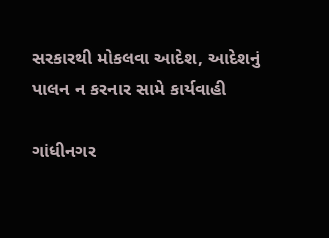સરકારથી મોકલવા આદેશ, આદેશનું પાલન ન કરનાર સામે કાર્યવાહી

ગાંધીનગર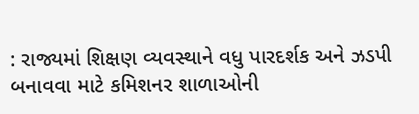: રાજ્યમાં શિક્ષણ વ્યવસ્થાને વધુ પારદર્શક અને ઝડપી બનાવવા માટે કમિશનર શાળાઓની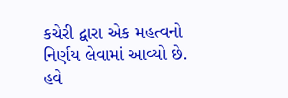કચેરી દ્વારા એક મહત્વનો નિર્ણય લેવામાં આવ્યો છે. હવે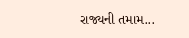રાજ્યની તમામ...